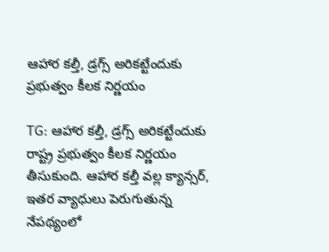ఆహార కల్తీ, డ్రగ్స్‌ అరికట్టేందుకు ప్రభుత్వం కీలక నిర్ణయం

TG: ఆహార కల్తీ, డ్రగ్స్‌ అరికట్టేందుకు రాష్ట్ర ప్రభుత్వం కీలక నిర్ణయం తీసుకుంది. ఆహార కల్తీ వల్ల క్యాన్సర్‌, ఇతర వ్యాధులు పెరుగుతున్న నేపథ్యంలో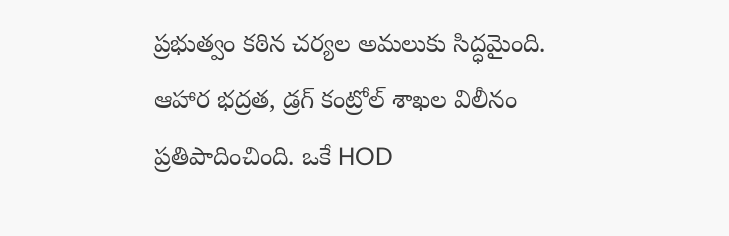ప్రభుత్వం కఠిన చర్యల అమలుకు సిద్ధమైంది. ఆహార భద్రత, డ్రగ్‌ కంట్రోల్‌ శాఖల విలీనం ప్రతిపాదించింది. ఒకే HOD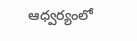ఆధ్వర్యంలో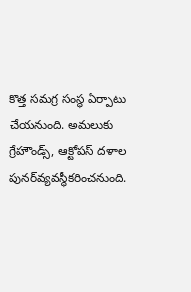కొత్త సమగ్ర సంస్థ ఏర్పాటు చేయనుంది. అమలుకు గ్రేహౌండ్స్‌, ఆక్టోపస్‌ దళాల పునర్‌వ్యవస్థీకరించనుంది.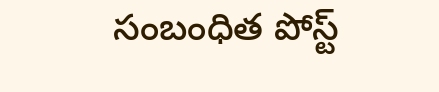సంబంధిత పోస్ట్